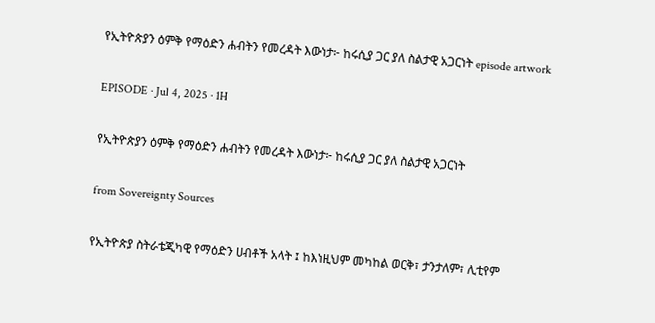የኢትዮጵያን ዕምቅ የማዕድን ሐብትን የመረዳት እውነታ፦ ከሩሲያ ጋር ያለ ስልታዊ አጋርነት episode artwork

EPISODE · Jul 4, 2025 · 1H

የኢትዮጵያን ዕምቅ የማዕድን ሐብትን የመረዳት እውነታ፦ ከሩሲያ ጋር ያለ ስልታዊ አጋርነት

from Sovereignty Sources

የኢትዮጵያ ስትራቴጂካዊ የማዕድን ሀብቶች አላት ፤ ከእነዚህም መካከል ወርቅ፣ ታንታለም፣ ሊቲየም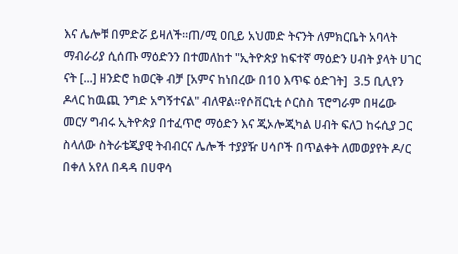እና ሌሎቹ በምድሯ ይዛለች።ጠ/ሚ ዐቢይ አህመድ ትናንት ለምክርቤት አባላት ማብራሪያ ሲሰጡ ማዕድንን በተመለከተ "ኢትዮጵያ ከፍተኛ ማዕድን ሀብት ያላት ሀገር ናት [...] ዘንድሮ ከወርቅ ብቻ [አምና ከነበረው በ10 እጥፍ ዕድገት]  3.5 ቢሊየን ዶላር ከዉጪ ንግድ አግኝተናል" ብለዋል።የሶቨርኒቲ ሶርስስ ፕሮግራም በዛሬው መርሃ ግብሩ ኢትዮጵያ በተፈጥሮ ማዕድን እና ጂኦሎጂካል ሀብት ፍለጋ ከሩሲያ ጋር ስላለው ስትራቴጂያዊ ትብብርና ሌሎች ተያያዥ ሀሳቦች በጥልቀት ለመወያየት ዶ/ር በቀለ አየለ በዳዳ በሀዋሳ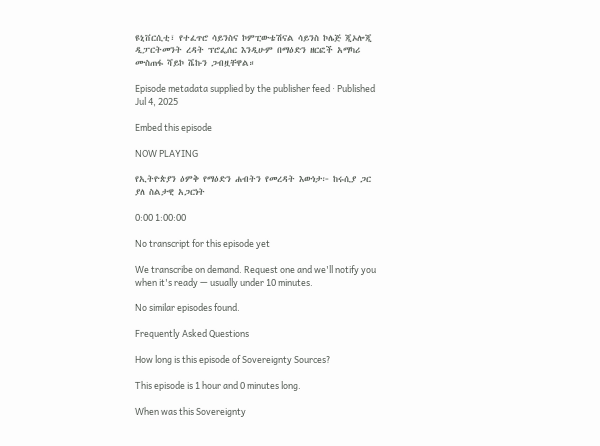ዩኒቨርሲቲ፣ የተፈጥሮ ሳይንስና ኮምፒውቴሽናል ሳይንስ ኮሌጅ ጂኦሎጂ ዲፓርትመንት ረዳት ፕሮፌሰር እንዲሁም በማዕድን ዘርፎች አማካሪ ሙስጠፋ ሻይኮ ሼኩን ጋብዟቸዋል።

Episode metadata supplied by the publisher feed · Published Jul 4, 2025

Embed this episode

NOW PLAYING

የኢትዮጵያን ዕምቅ የማዕድን ሐብትን የመረዳት እውነታ፦ ከሩሲያ ጋር ያለ ስልታዊ አጋርነት

0:00 1:00:00

No transcript for this episode yet

We transcribe on demand. Request one and we'll notify you when it's ready — usually under 10 minutes.

No similar episodes found.

Frequently Asked Questions

How long is this episode of Sovereignty Sources?

This episode is 1 hour and 0 minutes long.

When was this Sovereignty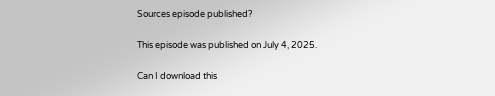Sources episode published?

This episode was published on July 4, 2025.

Can I download this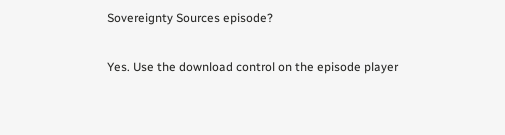Sovereignty Sources episode?

Yes. Use the download control on the episode player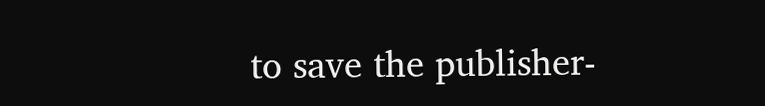to save the publisher-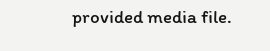provided media file.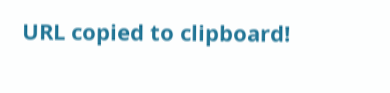URL copied to clipboard!